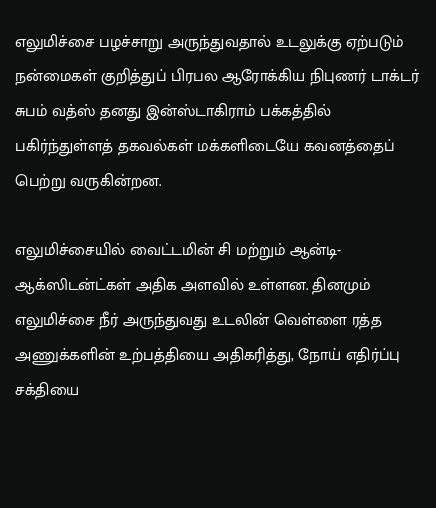எலுமிச்சை பழச்சாறு அருந்துவதால் உடலுக்கு ஏற்படும் நன்மைகள் குறித்துப் பிரபல ஆரோக்கிய நிபுணர் டாக்டர் சுபம் வத்ஸ் தனது இன்ஸ்டாகிராம் பக்கத்தில் பகிர்ந்துள்ளத் தகவல்கள் மக்களிடையே கவனத்தைப் பெற்று வருகின்றன.

எலுமிச்சையில் வைட்டமின் சி மற்றும் ஆன்டி-ஆக்ஸிடன்ட்கள் அதிக அளவில் உள்ளன. தினமும் எலுமிச்சை நீர் அருந்துவது உடலின் வெள்ளை ரத்த அணுக்களின் உற்பத்தியை அதிகரித்து, நோய் எதிர்ப்பு சக்தியை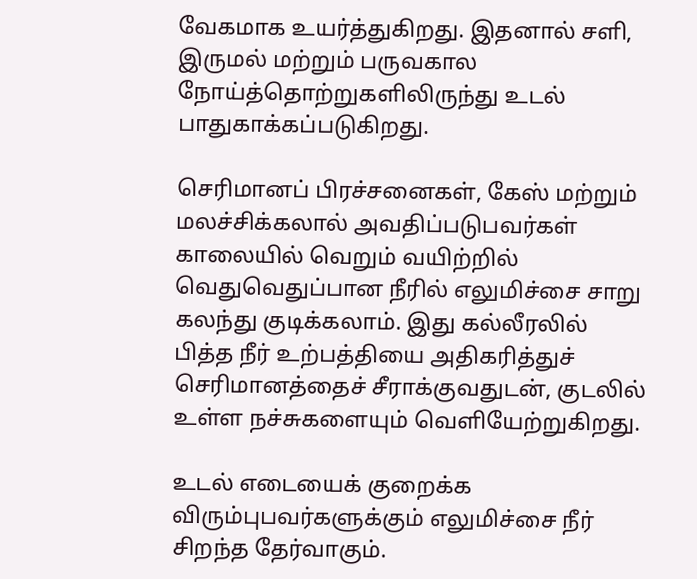வேகமாக உயர்த்துகிறது. இதனால் சளி, இருமல் மற்றும் பருவகால நோய்த்தொற்றுகளிலிருந்து உடல் பாதுகாக்கப்படுகிறது.

செரிமானப் பிரச்சனைகள், கேஸ் மற்றும் மலச்சிக்கலால் அவதிப்படுபவர்கள் காலையில் வெறும் வயிற்றில் வெதுவெதுப்பான நீரில் எலுமிச்சை சாறு கலந்து குடிக்கலாம். இது கல்லீரலில் பித்த நீர் உற்பத்தியை அதிகரித்துச் செரிமானத்தைச் சீராக்குவதுடன், குடலில் உள்ள நச்சுகளையும் வெளியேற்றுகிறது.

உடல் எடையைக் குறைக்க விரும்புபவர்களுக்கும் எலுமிச்சை நீர் சிறந்த தேர்வாகும்.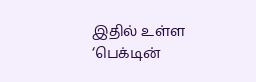இதில் உள்ள ‘பெக்டின்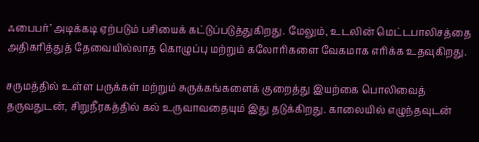ஃபைபர்’ அடிக்கடி ஏற்படும் பசியைக் கட்டுப்படுத்துகிறது. மேலும், உடலின் மெட்டபாலிசத்தை அதிகரித்துத் தேவையில்லாத கொழுப்பு மற்றும் கலோாிகளை வேகமாக எரிக்க உதவுகிறது.

சருமத்தில் உள்ள பருக்கள் மற்றும் சுருக்கங்களைக் குறைத்து இயற்கை பொலிவைத் தருவதுடன், சிறுநீரகத்தில் கல் உருவாவதையும் இது தடுக்கிறது. காலையில் எழுந்தவுடன்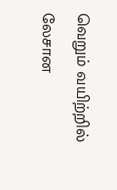வெறும் வயிற்றில் லேசான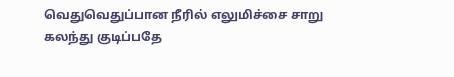வெதுவெதுப்பான நீரில் எலுமிச்சை சாறு கலந்து குடிப்பதே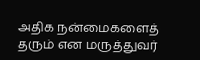அதிக நன்மைகளைத் தரும் என மருத்துவர்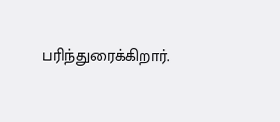பரிந்துரைக்கிறார்.